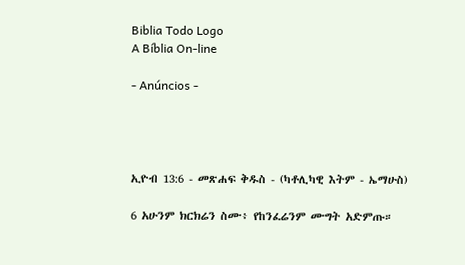Biblia Todo Logo
A Bíblia On-line

- Anúncios -




ኢዮብ 13:6 - መጽሐፍ ቅዱስ - (ካቶሊካዊ እትም - ኤማሁስ)

6 አሁንም ክርክሬን ስሙ፥ የከንፈሬንም ሙግት አድምጡ።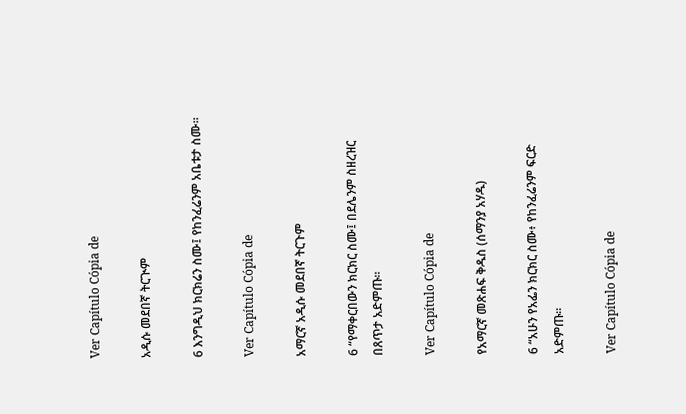Ver Capítulo Cópia de

አዲሱ መደበኛ ትርጒም

6 እንግዲህ ክርክሬን ስሙ፤ የከንፈሬንም አቤቱታ ስሙ።

Ver Capítulo Cópia de

አማርኛ አዲሱ መደበኛ ትርጉም

6 “የማቀርበውን ክርክር ስሙ፤ በደሌንም ስዘረዝር በጸጥታ አድምጡ።

Ver Capítulo Cópia de

የአማርኛ መጽሐፍ ቅዱስ (ሰማንያ አሃዱ)

6 “አሁን የአፌን ክርክር ስሙ፥ የከንፈሬንም ፍርድ አድምጡ።

Ver Capítulo Cópia de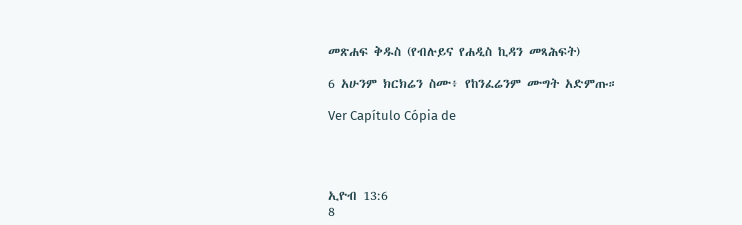መጽሐፍ ቅዱስ (የብሉይና የሐዲስ ኪዳን መጻሕፍት)

6 አሁንም ክርክሬን ስሙ፥ የከንፈሬንም ሙግት አድምጡ።

Ver Capítulo Cópia de




ኢዮብ 13:6
8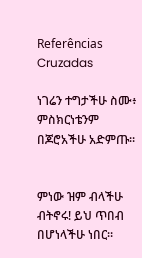Referências Cruzadas

ነገሬን ተግታችሁ ስሙ፥ ምስክርነቴንም በጆሮአችሁ አድምጡ።


ምነው ዝም ብላችሁ ብትኖሩ! ይህ ጥበብ በሆነላችሁ ነበር።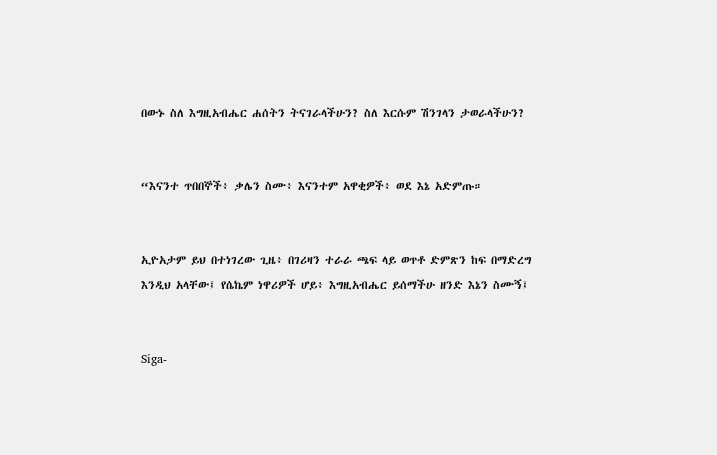በውኑ ስለ እግዚአብሔር ሐሰትን ትናገራላችሁን? ስለ እርሱም ሽንገላን ታወራላችሁን?


“እናንተ ጥበበኞች፥ ቃሌን ስሙ፥ እናንተም አዋቂዎች፥ ወደ እኔ አድምጡ።


ኢዮአታም ይህ በተነገረው ጊዜ፥ በገሪዛን ተራራ ጫፍ ላይ ወጥቶ ድምጽን ከፍ በማድረግ እንዲህ አላቸው፤ የሴኬም ነዋሪዎች ሆይ፥ እግዚአብሔር ይሰማችሁ ዘንድ እኔን ስሙኝ፤


Siga-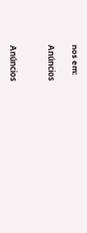nos em:

Anúncios


Anúncios